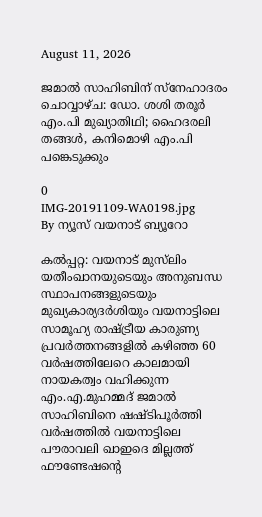August 11, 2026

ജമാല്‍ സാഹിബിന് സ്‌നേഹാദരം ചൊവ്വാഴ്ച: ഡോ. ശശി തരൂര്‍ എം.പി മുഖ്യാതിഥി; ഹൈദരലി തങ്ങള്‍, കനിമൊഴി എം.പി പങ്കെടുക്കും

0
IMG-20191109-WA0198.jpg
By ന്യൂസ് വയനാട് ബ്യൂറോ

കല്‍പ്പറ്റ: വയനാട് മുസ്‌ലിം യതീംഖാനയുടെയും അനുബന്ധ സ്ഥാപനങ്ങളുടെയും മുഖ്യകാര്യദര്‍ശിയും വയനാട്ടിലെ സാമൂഹ്യ രാഷ്ട്രീയ കാരുണ്യ പ്രവര്‍ത്തനങ്ങളില്‍ കഴിഞ്ഞ 60 വര്‍ഷത്തിലേറെ കാലമായി നായകത്വം വഹിക്കുന്ന എം.എ.മുഹമ്മദ് ജമാല്‍ സാഹിബിനെ ഷഷ്ടിപൂര്‍ത്തി വര്‍ഷത്തില്‍ വയനാട്ടിലെ പൗരാവലി ഖാഇദെ മില്ലത്ത് ഫൗണ്ടേഷന്റെ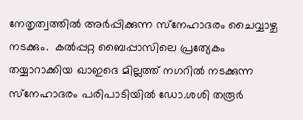നേതൃത്വത്തില്‍ അര്‍പ്പിക്കുന്ന സ്‌നേഹാദരം ചൈവ്വാഴ്ച നടക്കും.  കല്‍പ്പറ്റ ബൈപ്പാസിലെ പ്രത്യേകം തയ്യാറാക്കിയ ഖാഇദെ മില്ലത്ത് നഗറില്‍ നടക്കുന്ന സ്‌നേഹാദരം പരിപാടിയില്‍ ഡോ.ശശി തരൂര്‍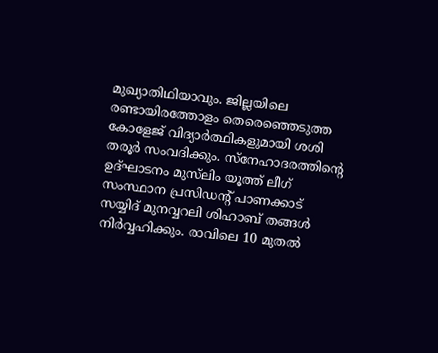മുഖ്യാതിഥിയാവും. ജില്ലയിലെ രണ്ടായിരത്തോളം തെരെഞ്ഞെടുത്ത കോളേജ് വിദ്യാര്‍ത്ഥികളുമായി ശശി തരൂര്‍ സംവദിക്കും. സ്‌നേഹാദരത്തിന്റെ ഉദ്ഘാടനം മുസ്‌ലിം യൂത്ത് ലീഗ് സംസ്ഥാന പ്രസിഡന്റ് പാണക്കാട് സയ്യിദ് മുനവ്വറലി ശിഹാബ് തങ്ങള്‍ നിര്‍വ്വഹിക്കും. രാവിലെ 10 മുതല്‍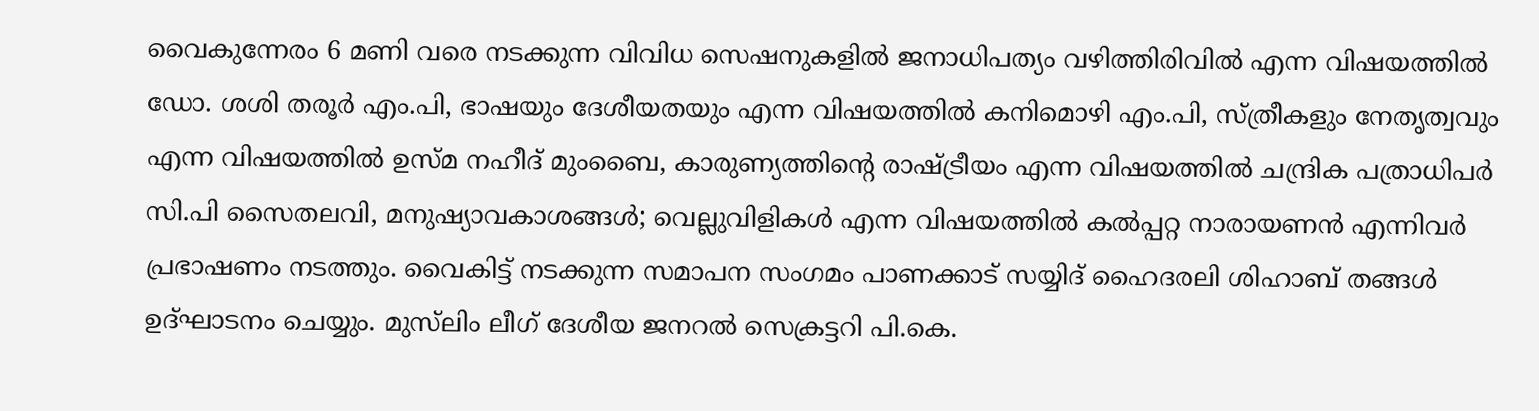വൈകുന്നേരം 6 മണി വരെ നടക്കുന്ന വിവിധ സെഷനുകളില്‍ ജനാധിപത്യം വഴിത്തിരിവില്‍ എന്ന വിഷയത്തില്‍ ഡോ. ശശി തരൂര്‍ എം.പി, ഭാഷയും ദേശീയതയും എന്ന വിഷയത്തില്‍ കനിമൊഴി എം.പി, സ്ത്രീകളും നേതൃത്വവും എന്ന വിഷയത്തില്‍ ഉസ്മ നഹീദ് മുംബൈ, കാരുണ്യത്തിന്റെ രാഷ്ട്രീയം എന്ന വിഷയത്തില്‍ ചന്ദ്രിക പത്രാധിപര്‍ സി.പി സൈതലവി, മനുഷ്യാവകാശങ്ങള്‍; വെല്ലുവിളികള്‍ എന്ന വിഷയത്തില്‍ കല്‍പ്പറ്റ നാരായണന്‍ എന്നിവര്‍ പ്രഭാഷണം നടത്തും. വൈകിട്ട് നടക്കുന്ന സമാപന സംഗമം പാണക്കാട് സയ്യിദ് ഹൈദരലി ശിഹാബ് തങ്ങള്‍ ഉദ്ഘാടനം ചെയ്യും. മുസ്‌ലിം ലീഗ് ദേശീയ ജനറല്‍ സെക്രട്ടറി പി.കെ.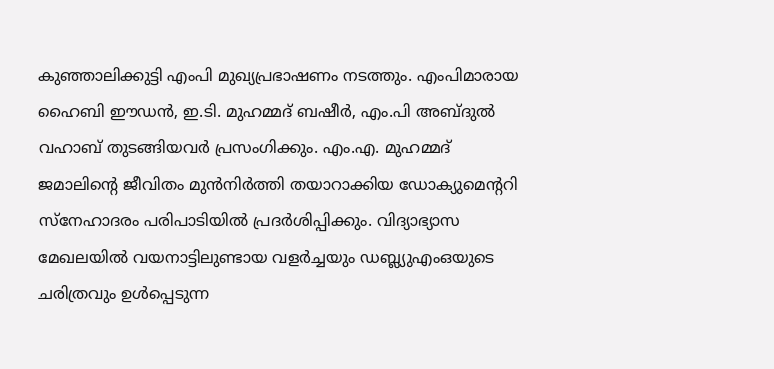കുഞ്ഞാലിക്കുട്ടി എംപി മുഖ്യപ്രഭാഷണം നടത്തും. എംപിമാരായ ഹൈബി ഈഡന്‍, ഇ.ടി. മുഹമ്മദ് ബഷീര്‍, എം.പി അബ്ദുല്‍ വഹാബ് തുടങ്ങിയവര്‍ പ്രസംഗിക്കും. എം.എ. മുഹമ്മദ് ജമാലിന്റെ ജീവിതം മുന്‍നിര്‍ത്തി തയാറാക്കിയ ഡോക്യുമെന്ററി സ്നേഹാദരം പരിപാടിയില്‍ പ്രദര്‍ശിപ്പിക്കും. വിദ്യാഭ്യാസ മേഖലയില്‍ വയനാട്ടിലുണ്ടായ വളര്‍ച്ചയും ഡബ്ല്യുഎംഒയുടെ ചരിത്രവും ഉള്‍പ്പെടുന്ന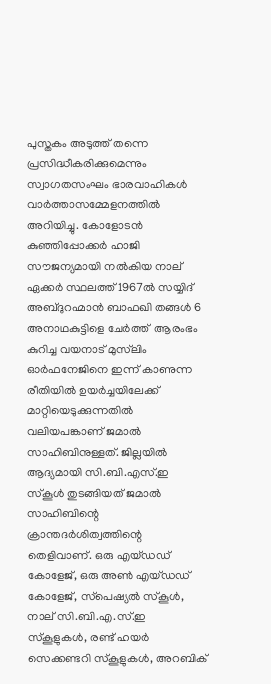പുസ്തകം അടുത്ത് തന്നെ പ്രസിദ്ധീകരിക്കുമെന്നും സ്വാഗതസംഘം ഭാരവാഹികള്‍ വാര്‍ത്താസമ്മേളനത്തില്‍ അറിയിച്ചു. കോളോടന്‍ കുഞ്ഞിപ്പോക്കര്‍ ഹാജി സൗജന്യമായി നല്‍കിയ നാല് ഏക്കര്‍ സ്ഥലത്ത് 1967ല്‍ സയ്യിദ് അബ്ദുറഹ്മാന്‍ ബാഫഖി തങ്ങള്‍ 6 അനാഥകുട്ടിളെ ചേര്‍ത്ത്  ആരംഭം കുറിച്ച വയനാട് മുസ്‌ലിം  ഓര്‍ഫനേജിനെ ഇന്ന് കാണുന്ന രീതിയില്‍ ഉയര്‍ച്ചയിലേക്ക് മാറ്റിയെടുക്കുന്നതില്‍ വലിയപങ്കാണ് ജമാല്‍ സാഹിബിനുള്ളത്. ജില്ലയില്‍ ആദ്യമായി സി.ബി.എസ്.ഇ സ്‌കൂള്‍ തുടങ്ങിയത് ജമാല്‍ സാഹിബിന്റെ ക്രാന്തദര്‍ശിത്വത്തിന്റെ തെളിവാണ്. ഒരു എയ്ഡഡ് കോളേജ്, ഒരു അണ്‍ എയ്ഡഡ് കോളേജ്, സ്‌പെഷ്യല്‍ സ്‌കൂള്‍, നാല് സി.ബി.എ.സ്.ഇ സ്‌കൂളുകള്‍, രണ്ട് ഹയര്‍ സെക്കണ്ടറി സ്‌കൂളുകള്‍, അറബിക്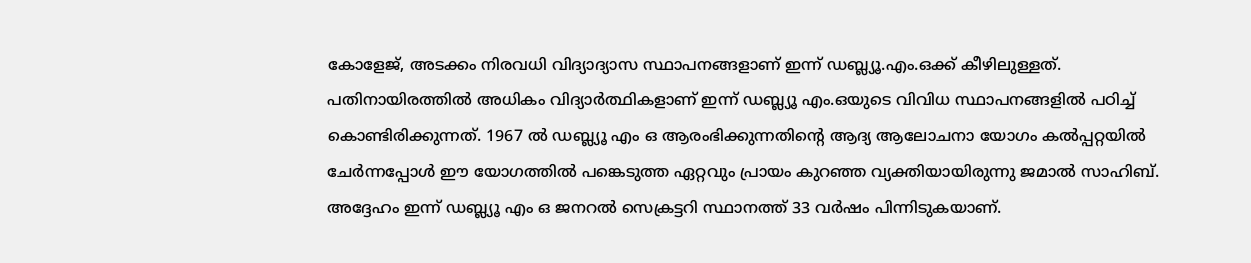കോളേജ്, അടക്കം നിരവധി വിദ്യാദ്യാസ സ്ഥാപനങ്ങളാണ് ഇന്ന് ഡബ്ല്യൂ.എം.ഒക്ക് കീഴിലുള്ളത്. പതിനായിരത്തില്‍ അധികം വിദ്യാര്‍ത്ഥികളാണ് ഇന്ന് ഡബ്ല്യൂ എം.ഒയുടെ വിവിധ സ്ഥാപനങ്ങളില്‍ പഠിച്ച് കൊണ്ടിരിക്കുന്നത്. 1967 ല്‍ ഡബ്ല്യൂ എം ഒ ആരംഭിക്കുന്നതിന്റെ ആദ്യ ആലോചനാ യോഗം കല്‍പ്പറ്റയില്‍ ചേര്‍ന്നപ്പോള്‍ ഈ യോഗത്തില്‍ പങ്കെടുത്ത ഏറ്റവും പ്രായം കുറഞ്ഞ വ്യക്തിയായിരുന്നു ജമാല്‍ സാഹിബ്. അദ്ദേഹം ഇന്ന് ഡബ്ല്യൂ എം ഒ ജനറല്‍ സെക്രട്ടറി സ്ഥാനത്ത് 33 വര്‍ഷം പിന്നിടുകയാണ്.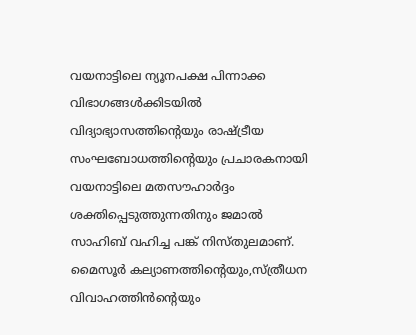വയനാട്ടിലെ ന്യൂനപക്ഷ പിന്നാക്ക വിഭാഗങ്ങള്‍ക്കിടയില്‍ വിദ്യാഭ്യാസത്തിന്റെയും രാഷ്ട്രീയ സംഘബോധത്തിന്റെയും പ്രചാരകനായി വയനാട്ടിലെ മതസൗഹാര്‍ദ്ദം ശക്തിപ്പെടുത്തുന്നതിനും ജമാല്‍ സാഹിബ് വഹിച്ച പങ്ക് നിസ്തുലമാണ്. മൈസൂര്‍ കല്യാണത്തിന്റെയും,സ്ത്രീധന വിവാഹത്തിന്‍ന്റെയും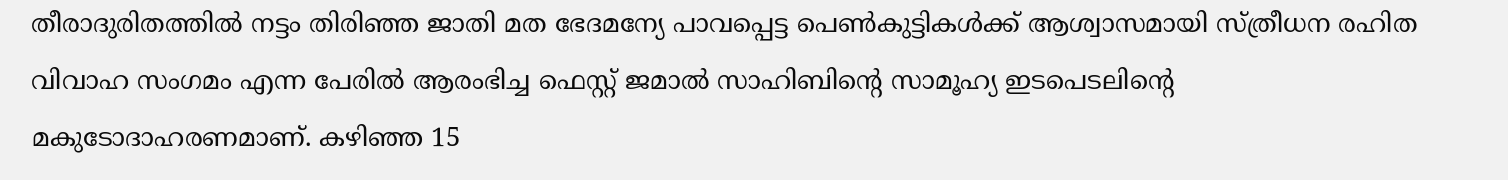തീരാദുരിതത്തില്‍ നട്ടം തിരിഞ്ഞ ജാതി മത ഭേദമന്യേ പാവപ്പെട്ട പെണ്‍കുട്ടികള്‍ക്ക് ആശ്വാസമായി സ്ത്രീധന രഹിത വിവാഹ സംഗമം എന്ന പേരില്‍ ആരംഭിച്ച ഫെസ്റ്റ് ജമാല്‍ സാഹിബിന്റെ സാമൂഹ്യ ഇടപെടലിന്റെ മകുടോദാഹരണമാണ്. കഴിഞ്ഞ 15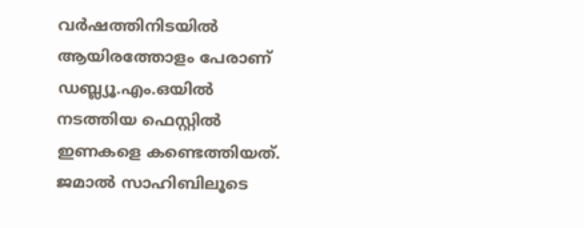വര്‍ഷത്തിനിടയില്‍ ആയിരത്തോളം പേരാണ് ഡബ്ല്യൂ.എം.ഒയില്‍ നടത്തിയ ഫെസ്റ്റില്‍ ഇണകളെ കണ്ടെത്തിയത്. ജമാല്‍ സാഹിബിലൂടെ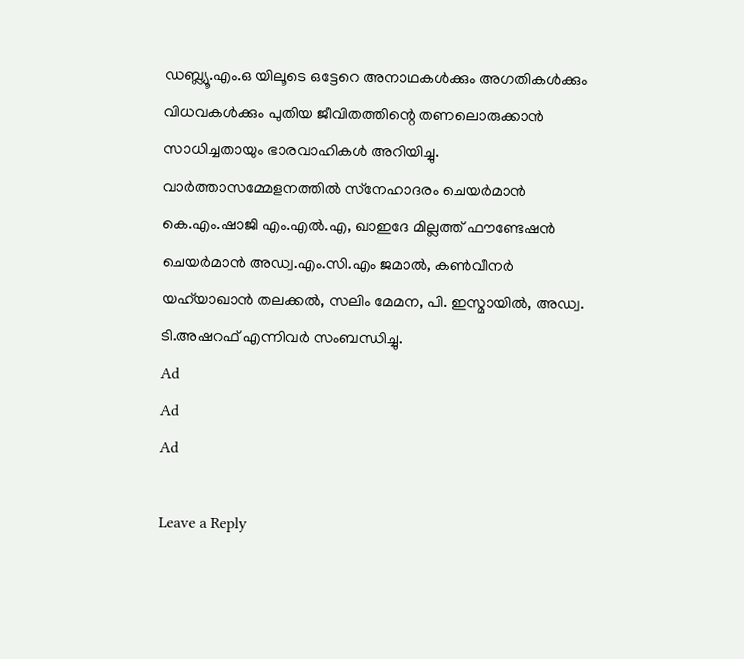ഡബ്ല്യൂ.എം.ഒ യിലൂടെ ഒട്ടേറെ അനാഥകള്‍ക്കും അഗതികള്‍ക്കും വിധവകള്‍ക്കും പുതിയ ജീവിതത്തിന്റെ തണലൊരുക്കാന്‍ സാധിച്ചതായും ഭാരവാഹികള്‍ അറിയിച്ചു. വാര്‍ത്താസമ്മേളനത്തില്‍ സ്‌നേഹാദരം ചെയര്‍മാന്‍ കെ.എം.ഷാജി എം.എല്‍.എ, ഖാഇദേ മില്ലത്ത് ഫൗണ്ടേഷന്‍ ചെയര്‍മാന്‍ അഡ്വ.എം.സി.എം ജമാല്‍, കണ്‍വീനര്‍ യഹ്‌യാഖാന്‍ തലക്കല്‍, സലിം മേമന, പി. ഇസ്മായില്‍, അഡ്വ. ടി.അഷറഫ് എന്നിവര്‍ സംബന്ധിച്ചു.
Ad
Ad
Ad

Leave a Reply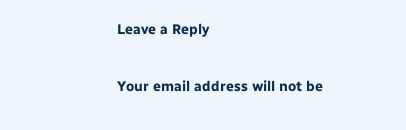Leave a Reply

Your email address will not be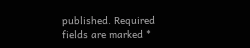published. Required fields are marked *